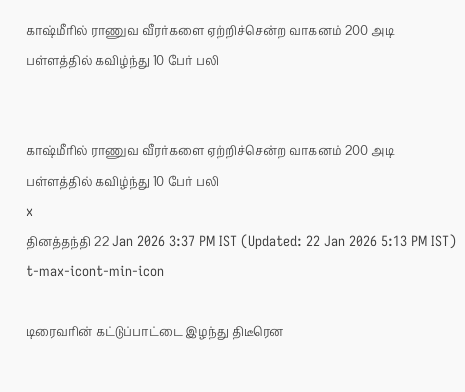காஷ்மீரில் ராணுவ வீரர்களை ஏற்றிச்சென்ற வாகனம் 200 அடி பள்ளத்தில் கவிழ்ந்து 10 பேர் பலி


காஷ்மீரில் ராணுவ வீரர்களை ஏற்றிச்சென்ற வாகனம் 200 அடி பள்ளத்தில் கவிழ்ந்து 10 பேர் பலி
x
தினத்தந்தி 22 Jan 2026 3:37 PM IST (Updated: 22 Jan 2026 5:13 PM IST)
t-max-icont-min-icon

டிரைவரின் கட்டுப்பாட்டை இழந்து திடீரென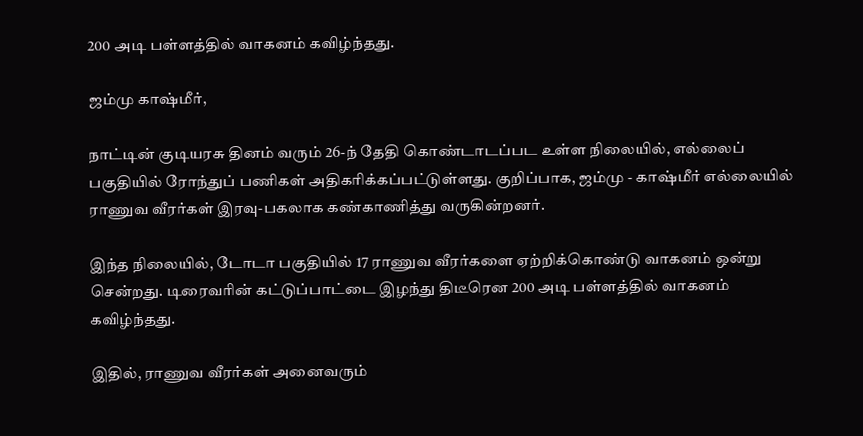200 அடி பள்ளத்தில் வாகனம் கவிழ்ந்தது.

ஜம்மு காஷ்மீர்,

நாட்டின் குடியரசு தினம் வரும் 26-ந் தேதி கொண்டாடப்பட உள்ள நிலையில், எல்லைப் பகுதியில் ரோந்துப் பணிகள் அதிகரிக்கப்பட்டுள்ளது. குறிப்பாக, ஜம்மு - காஷ்மீர் எல்லையில் ராணுவ வீரர்கள் இரவு-பகலாக கண்காணித்து வருகின்றனர்.

இந்த நிலையில், டோடா பகுதியில் 17 ராணுவ வீரர்களை ஏற்றிக்கொண்டு வாகனம் ஒன்று சென்றது. டிரைவரின் கட்டுப்பாட்டை இழந்து திடீரென 200 அடி பள்ளத்தில் வாகனம் கவிழ்ந்தது.

இதில், ராணுவ வீரர்கள் அனைவரும்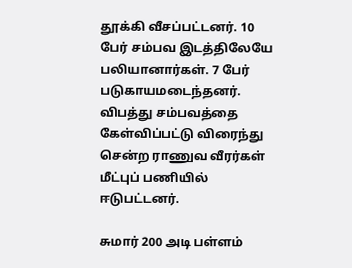தூக்கி வீசப்பட்டனர். 10 பேர் சம்பவ இடத்திலேயே பலியானார்கள். 7 பேர் படுகாயமடைந்தனர். விபத்து சம்பவத்தை கேள்விப்பட்டு விரைந்து சென்ற ராணுவ வீரர்கள் மீட்புப் பணியில் ஈடுபட்டனர்.

சுமார் 200 அடி பள்ளம்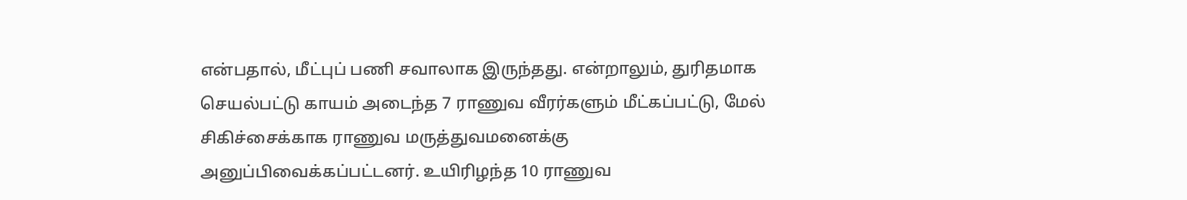என்பதால், மீட்புப் பணி சவாலாக இருந்தது. என்றாலும், துரிதமாக செயல்பட்டு காயம் அடைந்த 7 ராணுவ வீரர்களும் மீட்கப்பட்டு, மேல் சிகிச்சைக்காக ராணுவ மருத்துவமனைக்கு அனுப்பிவைக்கப்பட்டனர். உயிரிழந்த 10 ராணுவ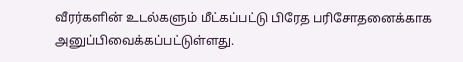வீரர்களின் உடல்களும் மீட்கப்பட்டு பிரேத பரிசோதனைக்காக அனுப்பிவைக்கப்பட்டுள்ளது.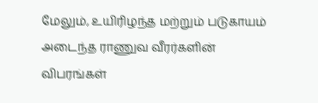மேலும், உயிரிழந்த மற்றும் படுகாயம் அடைந்த ராணுவ வீரர்களின் விபரங்கள்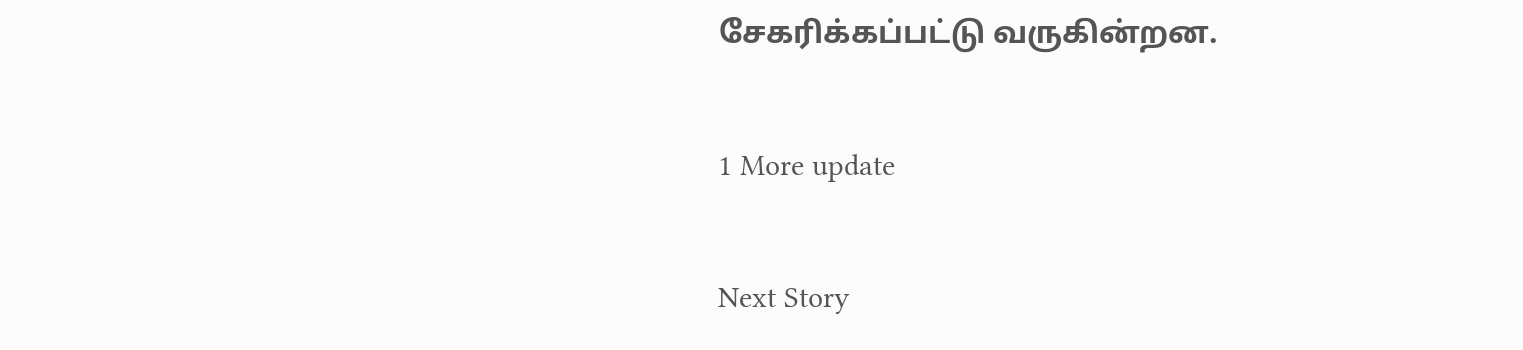சேகரிக்கப்பட்டு வருகின்றன.

1 More update

Next Story